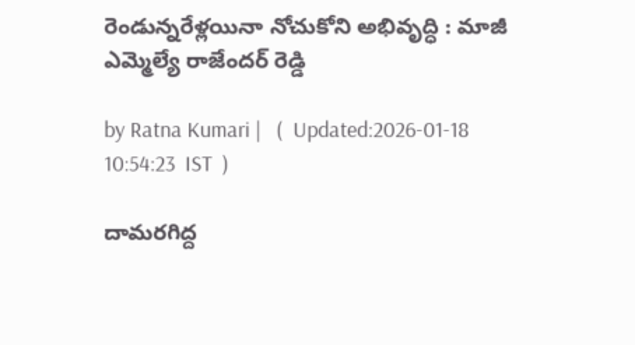రెండున్న‌రేళ్ల‌యినా నోచుకోని అభివృద్ధి : మాజీ ఎమ్మెల్యే రాజేంద‌ర్ రెడ్డి

by Ratna Kumari |   (  Updated:2026-01-18 10:54:23  IST  )

దామ‌ర‌గిద్ద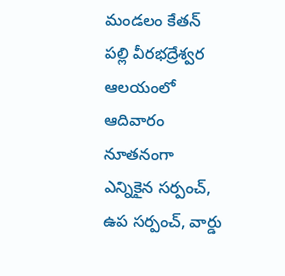మండ‌లం కేత‌న్ ప‌ల్లి వీరభ‌ద్రేశ్వ‌ర ఆల‌యంలో ఆదివారం నూత‌నంగా ఎన్నికైన స‌ర్పంచ్, ఉప స‌ర్పంచ్, వార్డు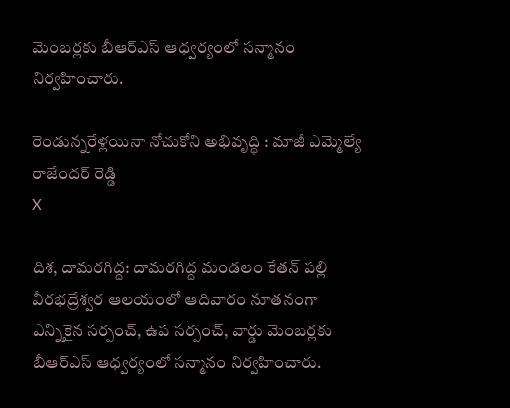మెంబ‌ర్ల‌కు బీఆర్ఎస్ ఆధ్వ‌ర్యంలో స‌న్మానం నిర్వ‌హించారు.

రెండున్న‌రేళ్ల‌యినా నోచుకోని అభివృద్ధి : మాజీ ఎమ్మెల్యే రాజేంద‌ర్ రెడ్డి
X

దిశ, దామరగిద్ద: దామ‌ర‌గిద్ద మండ‌లం కేత‌న్ ప‌ల్లి వీరభ‌ద్రేశ్వ‌ర ఆల‌యంలో ఆదివారం నూత‌నంగా ఎన్నికైన స‌ర్పంచ్, ఉప స‌ర్పంచ్, వార్డు మెంబ‌ర్ల‌కు బీఆర్ఎస్ ఆధ్వ‌ర్యంలో స‌న్మానం నిర్వ‌హించారు.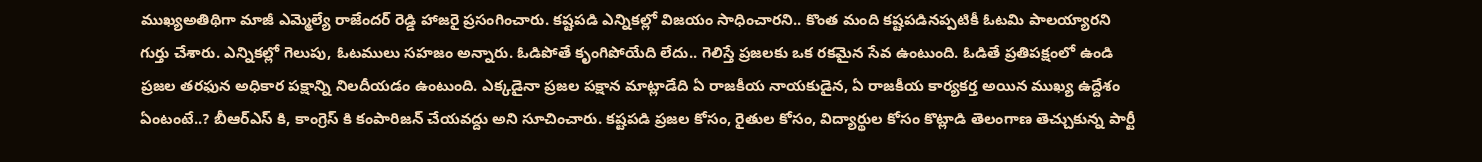ముఖ్యఅతిథిగా మాజీ ఎమ్మెల్యే రాజేంద‌ర్ రెడ్డి హాజ‌రై ప్ర‌సంగించారు. క‌ష్ట‌ప‌డి ఎన్నిక‌ల్లో విజ‌యం సాధించార‌ని.. కొంత మంది క‌ష్ట‌ప‌డిన‌ప్ప‌టికీ ఓట‌మి పాల‌య్యార‌ని గుర్తు చేశారు. ఎన్నిక‌ల్లో గెలుపు, ఓట‌ములు స‌హ‌జం అన్నారు. ఓడిపోతే కృంగిపోయేది లేదు.. గెలిస్తే ప్రజలకు ఒక రకమైన సేవ ఉంటుంది. ఓడితే ప్రతిపక్షంలో ఉండి ప్రజల తరఫున అధికార పక్షాన్ని నిలదీయడం ఉంటుంది. ఎక్కడైనా ప్రజల పక్షాన మాట్లాడేది ఏ రాజకీయ నాయకుడైన, ఏ రాజకీయ కార్యకర్త అయిన ముఖ్య ఉద్దేశం ఏంటంటే..? బీఆర్ఎస్ కి, కాంగ్రెస్ కి కంపారిజ‌న్ చేయ‌వ‌ద్దు అని సూచించారు. క‌ష్ట‌ప‌డి ప్ర‌జ‌ల కోసం, రైతుల కోసం, విద్యార్థుల కోసం కొట్లాడి తెలంగాణ తెచ్చుకున్న పార్టీ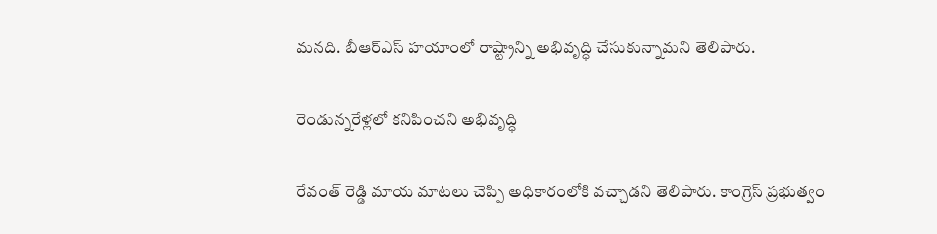మ‌న‌ది. బీఆర్ఎస్ హ‌యాంలో రాష్ట్రాన్ని అభివృద్ధి చేసుకున్నామ‌ని తెలిపారు.

రెండున్న‌రేళ్ల‌లో క‌నిపించ‌ని అభివృద్ధి

రేవంత్ రెడ్డి మాయ మాట‌లు చెప్పి అధికారంలోకి వ‌చ్చాడ‌ని తెలిపారు. కాంగ్రెస్ ప్ర‌భుత్వం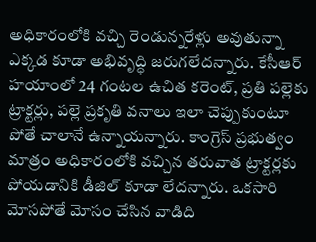అధికారంలోకి వ‌చ్చి రెండున్న‌రేళ్లు అవుతున్నా ఎక్క‌డ కూడా అభివృద్ధి జ‌రుగ‌లేద‌న్నారు. కేసీఆర్ హ‌యాంలో 24 గంట‌ల ఉచిత క‌రెంట్, ప్ర‌తి ప‌ల్లెకు ట్రాక్ట‌ర్లు, పల్లె ప్ర‌కృతి వ‌నాలు ఇలా చెప్పుకుంటూ పోతే చాలానే ఉన్నాయ‌న్నారు. కాంగ్రెస్ ప్ర‌భుత్వం మాత్రం అధికారంలోకి వ‌చ్చిన త‌రువాత ట్రాక్ట‌ర్ల‌కు పోయ‌డానికి డీజిల్ కూడా లేద‌న్నారు. ఒకసారి మోసపోతే మోసం చేసిన వాడిది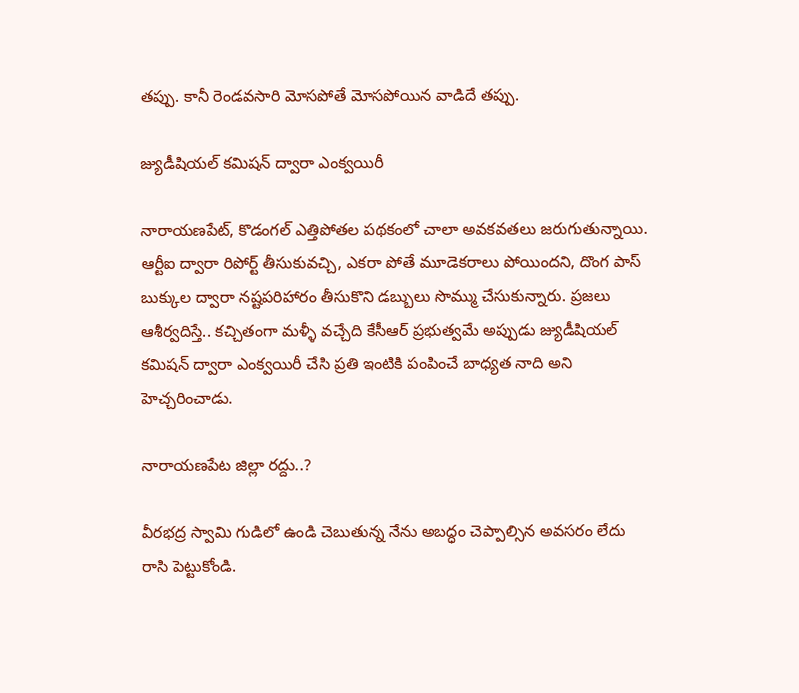తప్పు. కానీ రెండవసారి మోసపోతే మోసపోయిన వాడిదే తప్పు.

జ్యుడీషియల్ కమిషన్ ద్వారా ఎంక్వయిరీ

నారాయణపేట్, కొడంగల్ ఎత్తిపోతల పథకంలో చాలా అవకవ‌త‌లు జరుగుతున్నాయి. ఆర్టీఐ ద్వారా రిపోర్ట్ తీసుకువచ్చి, ఎకరా పోతే మూడెకరాలు పోయిందని, దొంగ పాస్ బుక్కుల ద్వారా నష్టపరిహారం తీసుకొని డబ్బులు సొమ్ము చేసుకున్నారు. ప్రజలు ఆశీర్వదిస్తే.. క‌చ్చితంగా మళ్ళీ వచ్చేది కేసీఆర్ ప్రభుత్వమే అప్పుడు జ్యుడీషియల్ కమిషన్ ద్వారా ఎంక్వయిరీ చేసి ప్రతి ఇంటికి పంపించే బాధ్యత నాది అని హెచ్చరించాడు.

నారాయణపేట జిల్లా ర‌ద్దు..?

వీరభద్ర స్వామి గుడిలో ఉండి చెబుతున్న నేను అబద్ధం చెప్పాల్సిన అవసరం లేదు రాసి పెట్టుకోండి.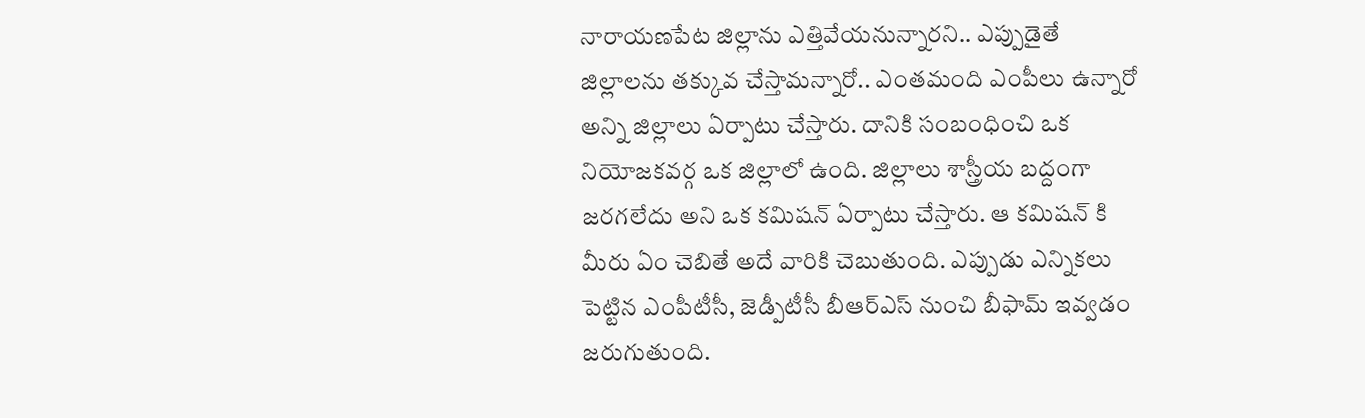నారాయణపేట జిల్లాను ఎత్తివేయనున్నార‌ని.. ఎప్పుడైతే జిల్లాలను తక్కువ చేస్తామ‌న్నారో.. ఎంతమంది ఎంపీలు ఉన్నారో అన్ని జిల్లాలు ఏర్పాటు చేస్తారు. దానికి సంబంధించి ఒక నియోజకవర్గ ఒక జిల్లాలో ఉంది. జిల్లాలు శాస్త్రీయ బద్దంగా జరగలేదు అని ఒక కమిషన్ ఏర్పాటు చేస్తారు. ఆ కమిషన్ కి మీరు ఏం చెబితే అదే వారికి చెబుతుంది. ఎప్పుడు ఎన్నికలు పెట్టిన ఎంపీటీసీ, జెడ్పీటీసీ బీఆర్ఎస్ నుంచి బీఫామ్ ఇవ్వడం జరుగుతుంది.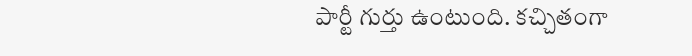పార్టీ గుర్తు ఉంటుంది. కచ్చితంగా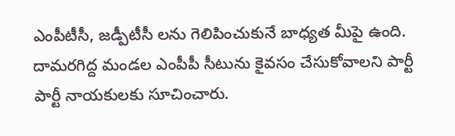ఎంపీటీసీ, జ‌డ్పీటీసీ లను గెలిపించుకునే బాధ్యత మీపై ఉంది. దామరగిద్ద మండల ఎంపీపీ సీటును కైవసం చేసుకోవాలని పార్టీ పార్టీ నాయకులకు సూచించారు.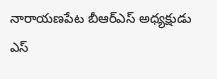నారాయణపేట బీఆర్ఎస్ అధ్యక్షుడు ఎస్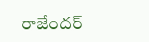రాజేందర్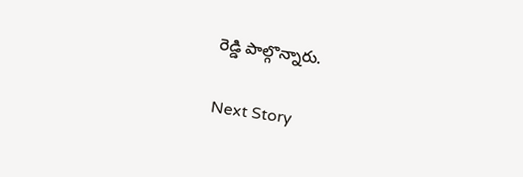రెడ్డి పాల్గొన్నారు.

Next Story